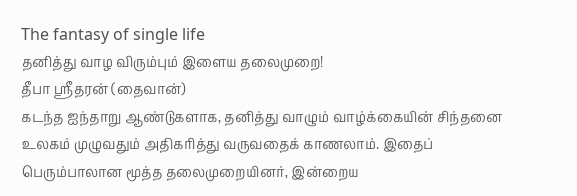The fantasy of single life
தனித்து வாழ விரும்பும் இளைய தலைமுறை!
தீபா ஸ்ரீதரன் (தைவான்)
கடந்த ஐந்தாறு ஆண்டுகளாக, தனித்து வாழும் வாழ்க்கையின் சிந்தனை உலகம் முழுவதும் அதிகரித்து வருவதைக் காணலாம். இதைப் பெரும்பாலான மூத்த தலைமுறையினர், இன்றைய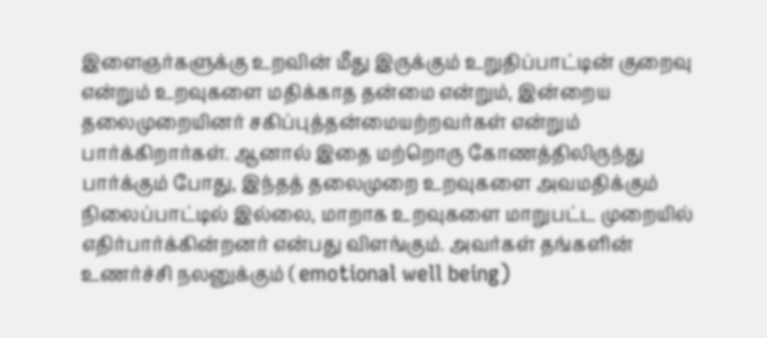இளைஞர்களுக்கு உறவின் மீது இருக்கும் உறுதிப்பாட்டின் குறைவு என்றும் உறவுகளை மதிக்காத தன்மை என்றும், இன்றைய தலைமுறையினர் சகிப்புத்தன்மையற்றவர்கள் என்றும் பார்க்கிறார்கள். ஆனால் இதை மற்றொரு கோணத்திலிருந்து பார்க்கும் போது, இந்தத் தலைமுறை உறவுகளை அவமதிக்கும் நிலைப்பாட்டில் இல்லை, மாறாக உறவுகளை மாறுபட்ட முறையில் எதிர்பார்க்கின்றனர் என்பது விளங்கும். அவர்கள் தங்களின் உணர்ச்சி நலனுக்கும் ( emotional well being)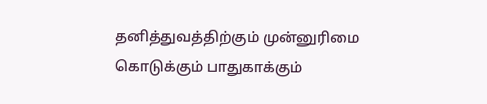தனித்துவத்திற்கும் முன்னுரிமை கொடுக்கும் பாதுகாக்கும்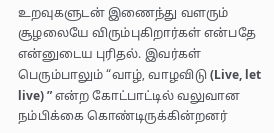உறவுகளுடன் இணைந்து வளரும் சூழலையே விரும்புகிறார்கள் என்பதே என்னுடைய புரிதல். இவர்கள் பெரும்பாலும் “வாழ், வாழவிடு (Live, let live) ” என்ற கோட்பாட்டில் வலுவான நம்பிக்கை கொண்டிருக்கின்றனர்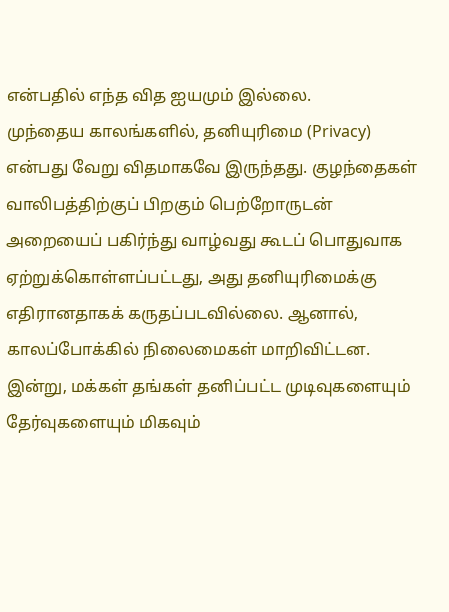என்பதில் எந்த வித ஐயமும் இல்லை.
முந்தைய காலங்களில், தனியுரிமை (Privacy) என்பது வேறு விதமாகவே இருந்தது. குழந்தைகள் வாலிபத்திற்குப் பிறகும் பெற்றோருடன் அறையைப் பகிர்ந்து வாழ்வது கூடப் பொதுவாக ஏற்றுக்கொள்ளப்பட்டது, அது தனியுரிமைக்கு எதிரானதாகக் கருதப்படவில்லை. ஆனால், காலப்போக்கில் நிலைமைகள் மாறிவிட்டன. இன்று, மக்கள் தங்கள் தனிப்பட்ட முடிவுகளையும் தேர்வுகளையும் மிகவும்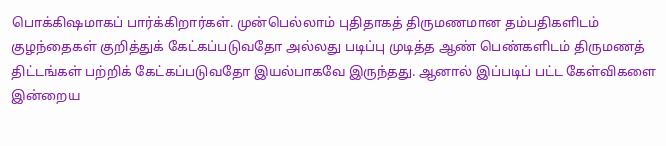பொக்கிஷமாகப் பார்க்கிறார்கள். முன்பெல்லாம் புதிதாகத் திருமணமான தம்பதிகளிடம் குழந்தைகள் குறித்துக் கேட்கப்படுவதோ அல்லது படிப்பு முடித்த ஆண் பெண்களிடம் திருமணத் திட்டங்கள் பற்றிக் கேட்கப்படுவதோ இயல்பாகவே இருந்தது. ஆனால் இப்படிப் பட்ட கேள்விகளை இன்றைய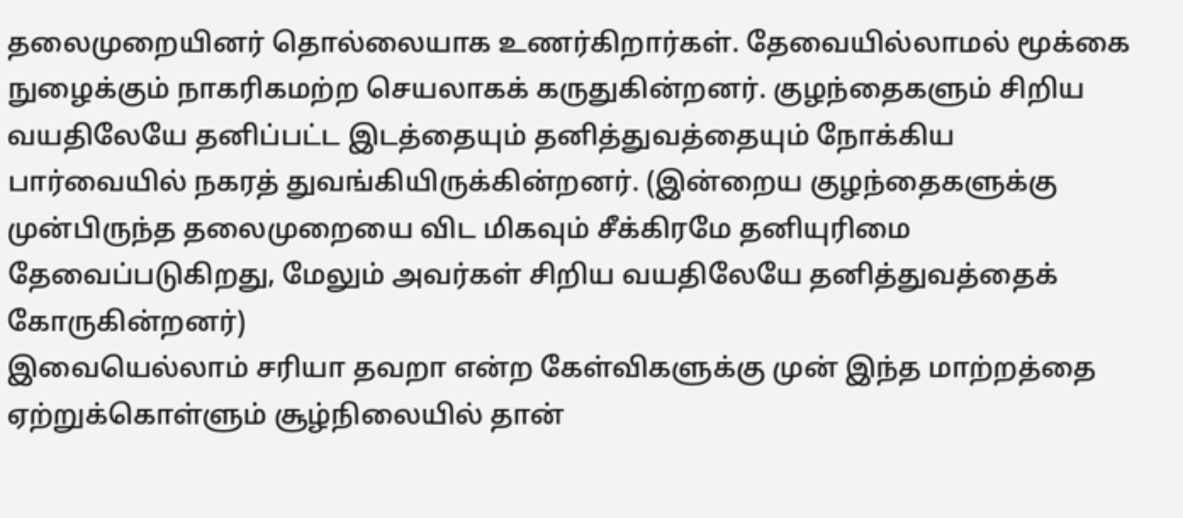தலைமுறையினர் தொல்லையாக உணர்கிறார்கள். தேவையில்லாமல் மூக்கை நுழைக்கும் நாகரிகமற்ற செயலாகக் கருதுகின்றனர். குழந்தைகளும் சிறிய வயதிலேயே தனிப்பட்ட இடத்தையும் தனித்துவத்தையும் நோக்கிய பார்வையில் நகரத் துவங்கியிருக்கின்றனர். (இன்றைய குழந்தைகளுக்கு முன்பிருந்த தலைமுறையை விட மிகவும் சீக்கிரமே தனியுரிமை தேவைப்படுகிறது, மேலும் அவர்கள் சிறிய வயதிலேயே தனித்துவத்தைக் கோருகின்றனர்)
இவையெல்லாம் சரியா தவறா என்ற கேள்விகளுக்கு முன் இந்த மாற்றத்தை ஏற்றுக்கொள்ளும் சூழ்நிலையில் தான்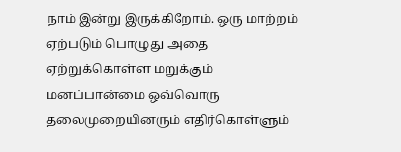நாம் இன்று இருக்கிறோம். ஒரு மாற்றம் ஏற்படும் பொழுது அதை ஏற்றுக்கொள்ள மறுக்கும் மனப்பான்மை ஒவ்வொரு தலைமுறையினரும் எதிர்கொள்ளும்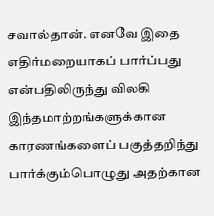சவால்தான். எனவே இதை எதிர்மறையாகப் பார்ப்பது என்பதிலிருந்து விலகி இந்தமாற்றங்களுக்கான காரணங்களைப் பகுத்தறிந்து பார்க்கும்பொழுது அதற்கான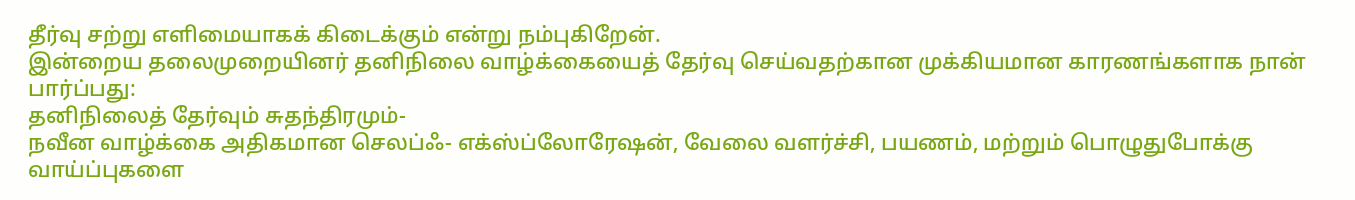தீர்வு சற்று எளிமையாகக் கிடைக்கும் என்று நம்புகிறேன்.
இன்றைய தலைமுறையினர் தனிநிலை வாழ்க்கையைத் தேர்வு செய்வதற்கான முக்கியமான காரணங்களாக நான் பார்ப்பது:
தனிநிலைத் தேர்வும் சுதந்திரமும்-
நவீன வாழ்க்கை அதிகமான செலப்ஃ- எக்ஸ்ப்லோரேஷன், வேலை வளர்ச்சி, பயணம், மற்றும் பொழுதுபோக்கு வாய்ப்புகளை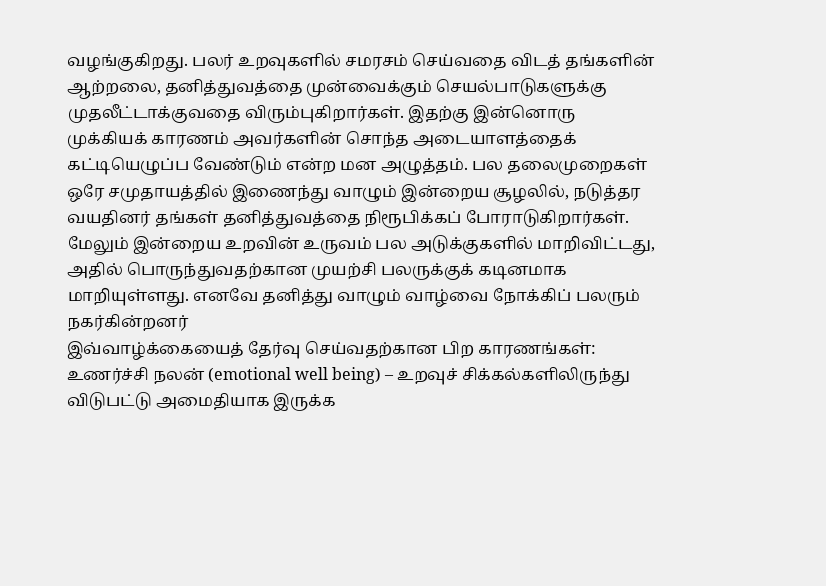வழங்குகிறது. பலர் உறவுகளில் சமரசம் செய்வதை விடத் தங்களின் ஆற்றலை, தனித்துவத்தை முன்வைக்கும் செயல்பாடுகளுக்கு முதலீட்டாக்குவதை விரும்புகிறார்கள். இதற்கு இன்னொரு முக்கியக் காரணம் அவர்களின் சொந்த அடையாளத்தைக் கட்டியெழுப்ப வேண்டும் என்ற மன அழுத்தம். பல தலைமுறைகள் ஒரே சமுதாயத்தில் இணைந்து வாழும் இன்றைய சூழலில், நடுத்தர வயதினர் தங்கள் தனித்துவத்தை நிரூபிக்கப் போராடுகிறார்கள். மேலும் இன்றைய உறவின் உருவம் பல அடுக்குகளில் மாறிவிட்டது, அதில் பொருந்துவதற்கான முயற்சி பலருக்குக் கடினமாக மாறியுள்ளது. எனவே தனித்து வாழும் வாழ்வை நோக்கிப் பலரும் நகர்கின்றனர்
இவ்வாழ்க்கையைத் தேர்வு செய்வதற்கான பிற காரணங்கள்:
உணர்ச்சி நலன் (emotional well being) – உறவுச் சிக்கல்களிலிருந்து விடுபட்டு அமைதியாக இருக்க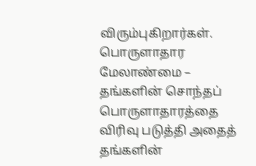விரும்புகிறார்கள்.
பொருளாதார மேலாண்மை – தங்களின் சொந்தப் பொருளாதாரத்தை விரிவு படுத்தி அதைத் தங்களின்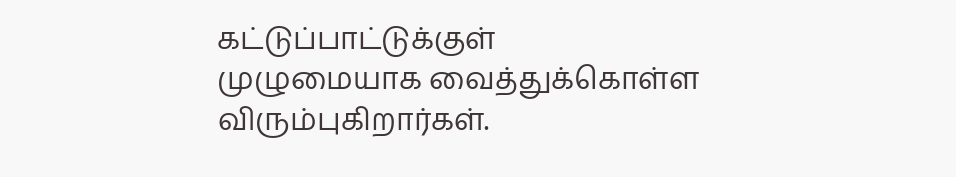கட்டுப்பாட்டுக்குள் முழுமையாக வைத்துக்கொள்ள விரும்புகிறார்கள்.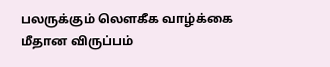பலருக்கும் லௌகீக வாழ்க்கை மீதான விருப்பம்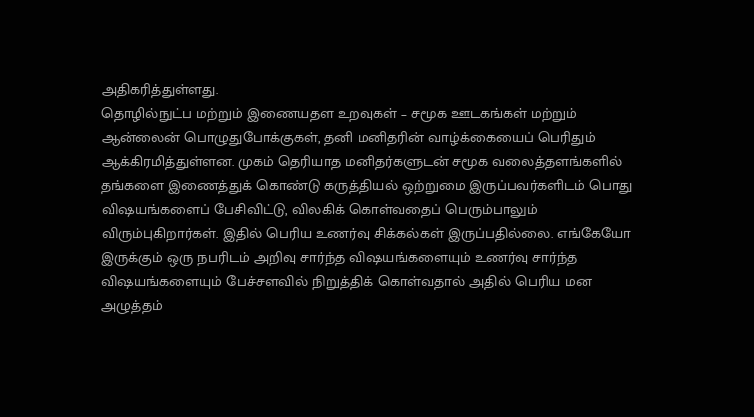அதிகரித்துள்ளது.
தொழில்நுட்ப மற்றும் இணையதள உறவுகள் – சமூக ஊடகங்கள் மற்றும் ஆன்லைன் பொழுதுபோக்குகள், தனி மனிதரின் வாழ்க்கையைப் பெரிதும் ஆக்கிரமித்துள்ளன. முகம் தெரியாத மனிதர்களுடன் சமூக வலைத்தளங்களில் தங்களை இணைத்துக் கொண்டு கருத்தியல் ஒற்றுமை இருப்பவர்களிடம் பொது விஷயங்களைப் பேசிவிட்டு, விலகிக் கொள்வதைப் பெரும்பாலும் விரும்புகிறார்கள். இதில் பெரிய உணர்வு சிக்கல்கள் இருப்பதில்லை. எங்கேயோ இருக்கும் ஒரு நபரிடம் அறிவு சார்ந்த விஷயங்களையும் உணர்வு சார்ந்த விஷயங்களையும் பேச்சளவில் நிறுத்திக் கொள்வதால் அதில் பெரிய மன அழுத்தம்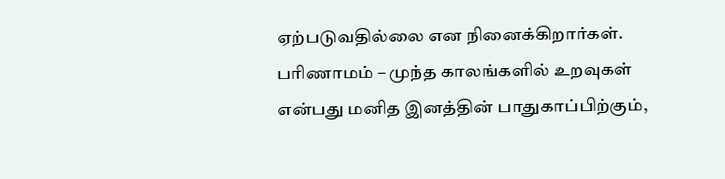ஏற்படுவதில்லை என நினைக்கிறார்கள்.
பரிணாமம் – முந்த காலங்களில் உறவுகள் என்பது மனித இனத்தின் பாதுகாப்பிற்கும்,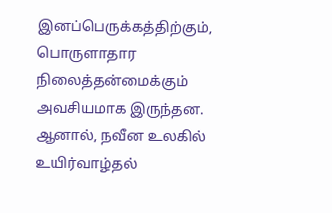இனப்பெருக்கத்திற்கும், பொருளாதார நிலைத்தன்மைக்கும் அவசியமாக இருந்தன. ஆனால், நவீன உலகில் உயிர்வாழ்தல்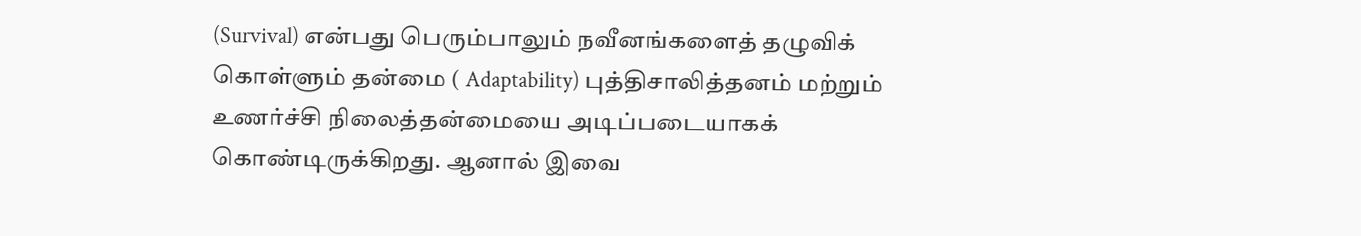(Survival) என்பது பெரும்பாலும் நவீனங்களைத் தழுவிக் கொள்ளும் தன்மை ( Adaptability) புத்திசாலித்தனம் மற்றும் உணர்ச்சி நிலைத்தன்மையை அடிப்படையாகக் கொண்டிருக்கிறது. ஆனால் இவை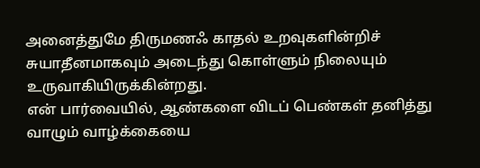அனைத்துமே திருமணஃ காதல் உறவுகளின்றிச் சுயாதீனமாகவும் அடைந்து கொள்ளும் நிலையும் உருவாகியிருக்கின்றது.
என் பார்வையில், ஆண்களை விடப் பெண்கள் தனித்து வாழும் வாழ்க்கையை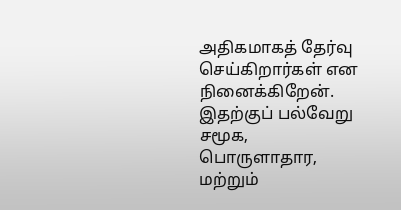அதிகமாகத் தேர்வு செய்கிறார்கள் என நினைக்கிறேன். இதற்குப் பல்வேறு சமூக, பொருளாதார, மற்றும்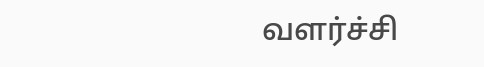வளர்ச்சி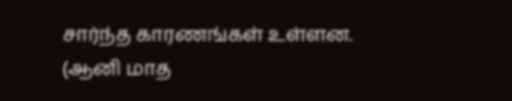சார்ந்த காரணங்கள் உள்ளன.
(ஆனி மாத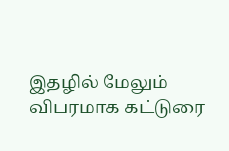இதழில் மேலும் விபரமாக கட்டுரை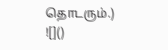தொடரும்.)
![]()